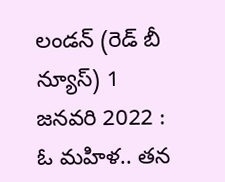లండన్ (రెడ్ బీ న్యూస్) 1 జనవరి 2022 : ఓ మహిళ.. తన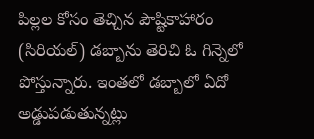పిల్లల కోసం తెచ్చిన పౌష్టికాహారం (సిరియల్) డబ్బాను తెరిచి ఓ గిన్నెలో పోస్తున్నారు. ఇంతలో డబ్బాలో ఏదో అడ్డుపడుతున్నట్లు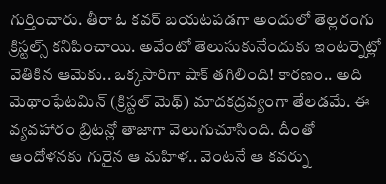గుర్తించారు. తీరా ఓ కవర్ బయటపడగా అందులో తెల్లరంగు క్రిస్టల్స్ కనిపించాయి. అవేంటో తెలుసుకునేందుకు ఇంటర్నెట్లో వెతికిన ఆమెకు.. ఒక్కసారిగా షాక్ తగిలింది! కారణం.. అది మెథాంఫేటమిన్ (క్రిస్టల్ మెథ్) మాదకద్రవ్యంగా తేలడమే. ఈ వ్యవహారం బ్రిటన్లో తాజాగా వెలుగుచూసింది. దీంతో ఆందోళనకు గురైన ఆ మహిళ.. వెంటనే ఆ కవర్ను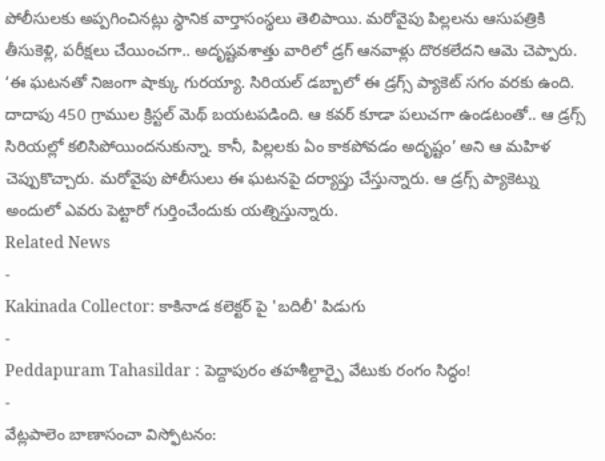పోలీసులకు అప్పగించినట్లు స్థానిక వార్తాసంస్థలు తెలిపాయి. మరోవైపు పిల్లలను ఆసుపత్రికి తీసుకెళ్లి, పరీక్షలు చేయించగా.. అదృష్టవశాత్తు వారిలో డ్రగ్ ఆనవాళ్లు దొరకలేదని ఆమె చెప్పారు. ‘ఈ ఘటనతో నిజంగా షాక్కు గురయ్యా. సిరియల్ డబ్బాలో ఈ డ్రగ్స్ ప్యాకెట్ సగం వరకు ఉంది. దాదాపు 450 గ్రాముల క్రిస్టల్ మెథ్ బయటపడింది. ఆ కవర్ కూడా పలుచగా ఉండటంతో.. ఆ డ్రగ్స్ సిరియల్లో కలిసిపోయిందనుకున్నా. కానీ, పిల్లలకు ఏం కాకపోవడం అదృష్టం’ అని ఆ మహిళ చెప్పుకొచ్చారు. మరోవైపు పోలీసులు ఈ ఘటనపై దర్యాప్తు చేస్తున్నారు. ఆ డ్రగ్స్ ప్యాకెట్ను అందులో ఎవరు పెట్టారో గుర్తించేందుకు యత్నిస్తున్నారు.
Related News
-
Kakinada Collector: కాకినాడ కలెక్టర్ పై 'బదిలీ' పిడుగు
-
Peddapuram Tahasildar : పెద్దాపురం తహశీల్దార్పై వేటుకు రంగం సిద్ధం!
-
వేట్లపాలెం బాణాసంచా విస్ఫోటనం: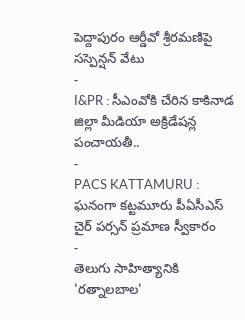పెద్దాపురం ఆర్డీవో శ్రీరమణిపై సస్పెన్షన్ వేటు
-
I&PR : సీఎంవోకి చేరిన కాకినాడ జిల్లా మీడియా అక్రిడేషన్ల పంచాయతీ..
-
PACS KATTAMURU : ఘనంగా కట్టమూరు పీఏసీఎస్ చైర్ పర్సన్ ప్రమాణ స్వీకారం
-
తెలుగు సాహిత్యానికి 'రత్నాలబాల'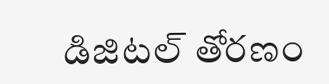డిజిటల్ తోరణం